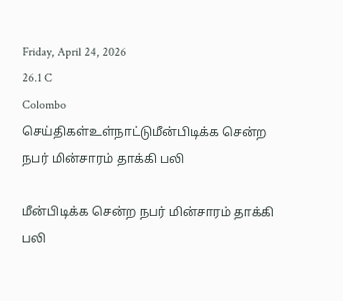Friday, April 24, 2026
26.1 C
Colombo
செய்திகள்உள்நாட்டுமீன்பிடிக்க சென்ற நபர் மின்சாரம் தாக்கி பலி

மீன்பிடிக்க சென்ற நபர் மின்சாரம் தாக்கி பலி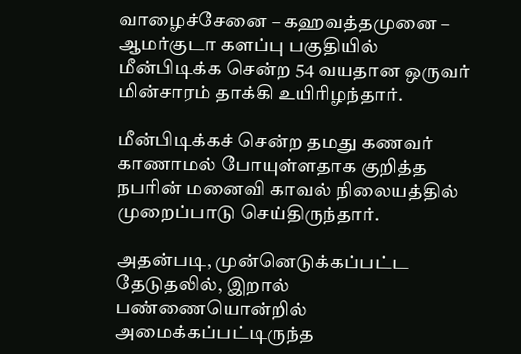வாழைச்சேனை – கஹவத்தமுனை – ஆமர்குடா களப்பு பகுதியில் மீன்பிடிக்க சென்ற 54 வயதான ஒருவர் மின்சாரம் தாக்கி உயிரிழந்தார்.

மீன்பிடிக்கச் சென்ற தமது கணவர் காணாமல் போயுள்ளதாக குறித்த நபரின் மனைவி காவல் நிலையத்தில் முறைப்பாடு செய்திருந்தார்.

அதன்படி, முன்னெடுக்கப்பட்ட தேடுதலில், இறால் பண்ணையொன்றில் அமைக்கப்பட்டிருந்த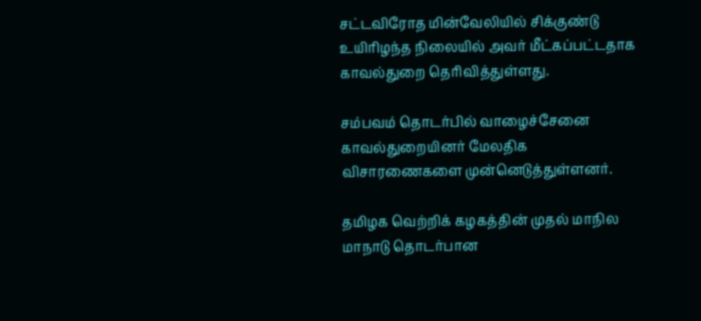சட்டவிரோத மின்வேலியில் சிக்குண்டு உயிரிழந்த நிலையில் அவர் மீட்கப்பட்டதாக காவல்துறை தெரிவித்துள்ளது.

சம்பவம் தொடர்பில் வாழைச்சேனை காவல்துறையினர் மேலதிக விசாரணைகளை முன்னெடுத்துள்ளனர்.

தமிழக வெற்றிக் கழகத்தின் முதல் மாநில மாநாடு தொடர்பான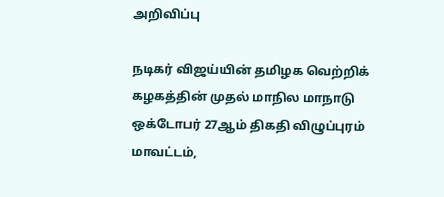அறிவிப்பு

நடிகர் விஜய்யின் தமிழக வெற்றிக் கழகத்தின் முதல் மாநில மாநாடு ஒக்டோபர் 27ஆம் திகதி விழுப்புரம் மாவட்டம்,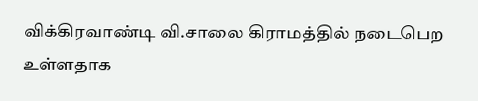விக்கிரவாண்டி வி.சாலை கிராமத்தில் நடைபெற உள்ளதாக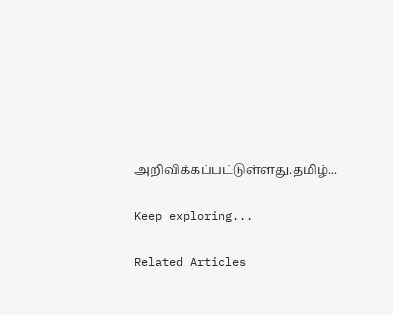அறிவிக்கப்பட்டுள்ளது.தமிழ்...

Keep exploring...

Related Articles